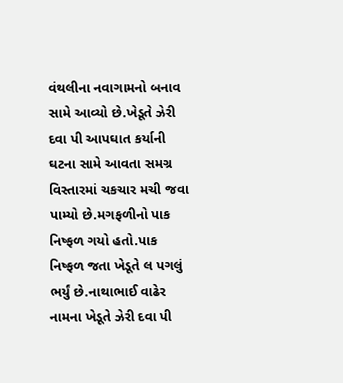વંથલીના નવાગામનો બનાવ સામે આવ્યો છે.ખેડૂતે ઝેરી દવા પી આપઘાત કર્યાની ઘટના સામે આવતા સમગ્ર વિસ્તારમાં ચકચાર મચી જવા પામ્યો છે.મગફળીનો પાક નિષ્ફળ ગયો હતો.પાક નિષ્ફળ જતા ખેડૂતે લ પગલું ભર્યું છે.નાથાભાઈ વાઢેર નામના ખેડૂતે ઝેરી દવા પી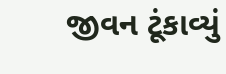જીવન ટૂંકાવ્યું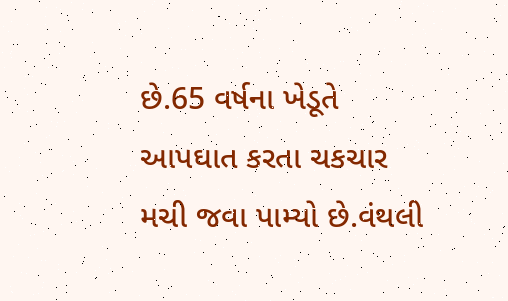છે.65 વર્ષના ખેડૂતે આપઘાત કરતા ચકચાર મચી જવા પામ્યો છે.વંથલી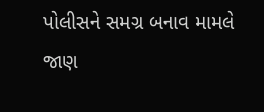પોલીસને સમગ્ર બનાવ મામલે જાણ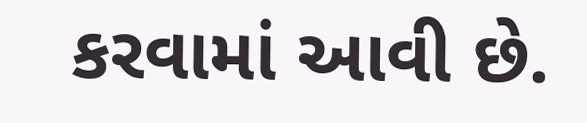કરવામાં આવી છે.